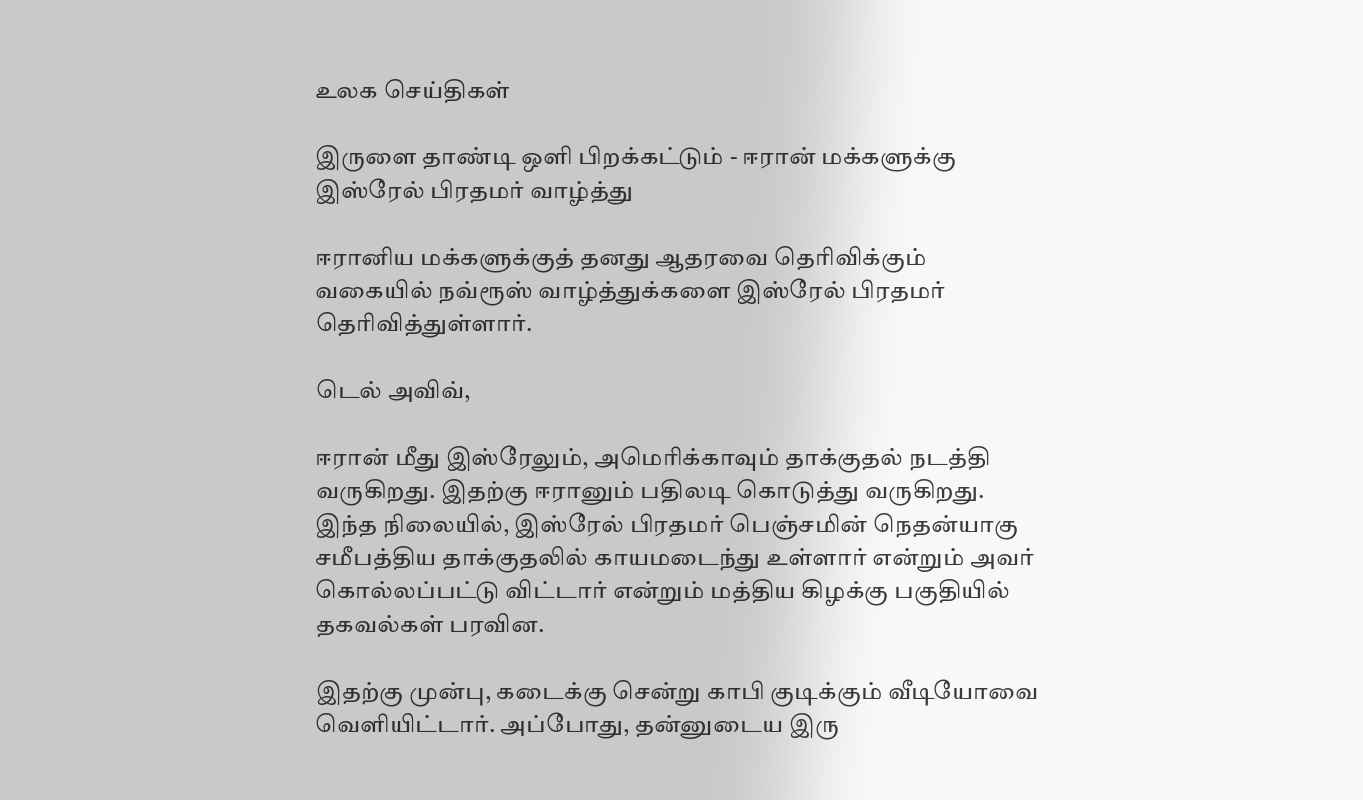உலக செய்திகள்

இருளை தாண்டி ஒளி பிறக்கட்டும் - ஈரான் மக்களுக்கு இஸ்ரேல் பிரதமர் வாழ்த்து

ஈரானிய மக்களுக்குத் தனது ஆதரவை தெரிவிக்கும் வகையில் நவ்ரூஸ் வாழ்த்துக்களை இஸ்ரேல் பிரதமர் தெரிவித்துள்ளார்.

டெல் அவிவ்,

ஈரான் மீது இஸ்ரேலும், அமெரிக்காவும் தாக்குதல் நடத்தி வருகிறது. இதற்கு ஈரானும் பதிலடி கொடுத்து வருகிறது. இந்த நிலையில், இஸ்ரேல் பிரதமர் பெஞ்சமின் நெதன்யாகு சமீபத்திய தாக்குதலில் காயமடைந்து உள்ளார் என்றும் அவர் கொல்லப்பட்டு விட்டார் என்றும் மத்திய கிழக்கு பகுதியில் தகவல்கள் பரவின.

இதற்கு முன்பு, கடைக்கு சென்று காபி குடிக்கும் வீடியோவை வெளியிட்டார். அப்போது, தன்னுடைய இரு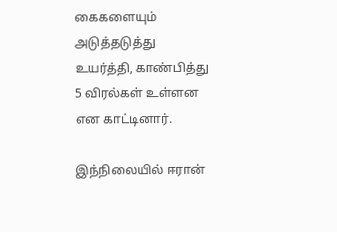கைகளையும் அடுத்தடுத்து உயர்த்தி, காண்பித்து 5 விரல்கள் உள்ளன என காட்டினார்.

இந்நிலையில் ஈரான்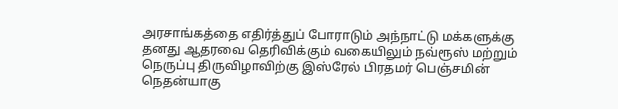அரசாங்கத்தை எதிர்த்துப் போராடும் அந்நாட்டு மக்களுக்கு தனது ஆதரவை தெரிவிக்கும் வகையிலும் நவ்ரூஸ் மற்றும் நெருப்பு திருவிழாவிற்கு இஸ்ரேல் பிரதமர் பெஞ்சமின் நெதன்யாகு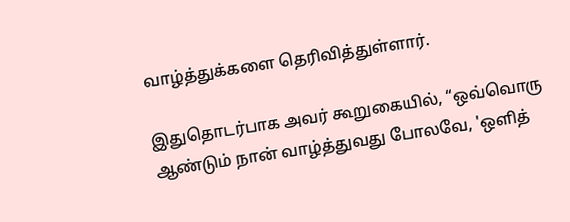வாழ்த்துக்களை தெரிவித்துள்ளார்.

இதுதொடர்பாக அவர் கூறுகையில், “ஒவ்வொரு ஆண்டும் நான் வாழ்த்துவது போலவே, 'ஒளித்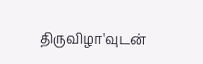திருவிழா'வுடன்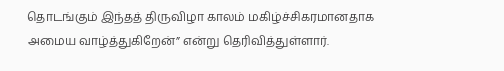தொடங்கும் இந்தத் திருவிழா காலம் மகிழ்ச்சிகரமானதாக அமைய வாழ்த்துகிறேன்” என்று தெரிவித்துள்ளார்.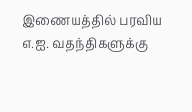இணையத்தில் பரவிய எ.ஐ. வதந்திகளுக்கு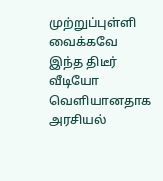முற்றுப்புள்ளி வைக்கவே இந்த திடீர் வீடியோ வெளியானதாக அரசியல்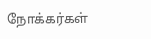நோக்கர்கள்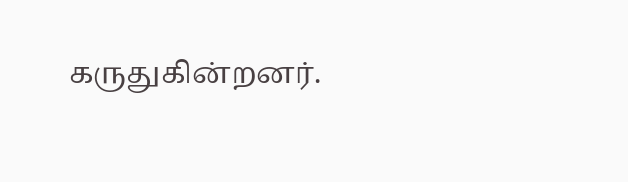கருதுகின்றனர்.